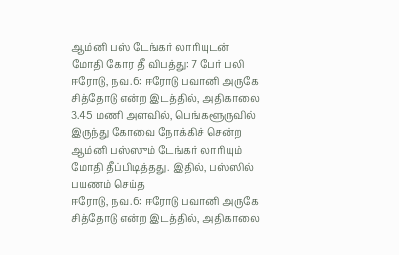ஆம்னி பஸ் டேங்கர் லாரியுடன் மோதி கோர தீ விபத்து: 7 பேர் பலி
ஈரோடு, நவ.6: ஈரோடு பவானி அருகே சித்தோடு என்ற இடத்தில், அதிகாலை 3.45 மணி அளவில், பெங்களூருவில் இருந்து கோவை நோக்கிச் சென்ற ஆம்னி பஸ்ஸும் டேங்கர் லாரியும் மோதி தீப்பிடித்தது. இதில், பஸ்ஸில் பயணம் செய்த
ஈரோடு, நவ.6: ஈரோடு பவானி அருகே சித்தோடு என்ற இடத்தில், அதிகாலை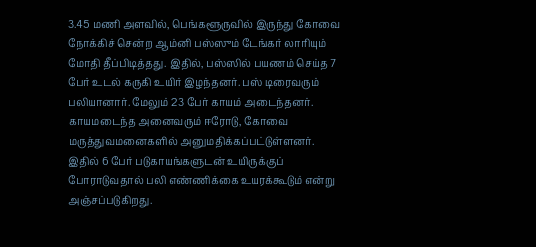3.45 மணி அளவில், பெங்களூருவில் இருந்து கோவை நோக்கிச் சென்ற ஆம்னி பஸ்ஸும் டேங்கர் லாரியும் மோதி தீப்பிடித்தது. இதில், பஸ்ஸில் பயணம் செய்த 7 பேர் உடல் கருகி உயிர் இழந்தனர். பஸ் டிரைவரும் பலியானார். மேலும் 23 பேர் காயம் அடைந்தனர். காயமடைந்த அனைவரும் ஈரோடு, கோவை மருத்துவமனைகளில் அனுமதிக்கப்பட்டுள்ளனர். இதில் 6 பேர் படுகாயங்களுடன் உயிருக்குப் போராடுவதால் பலி எண்ணிக்கை உயரக்கூடும் என்று அஞ்சப்படுகிறது.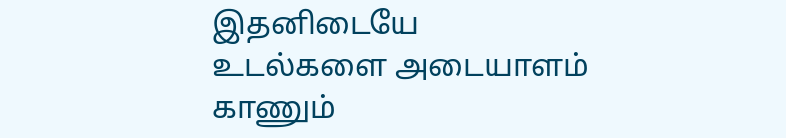இதனிடையே உடல்களை அடையாளம் காணும்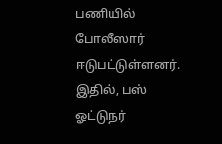பணியில் போலீஸார் ஈடுபட்டுள்ளனர். இதில், பஸ் ஓட்டுநர்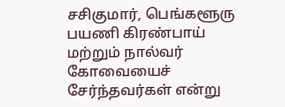சசிகுமார், பெங்களூரு பயணி கிரண்பாய் மற்றும் நால்வர் கோவையைச் சேர்ந்தவர்கள் என்று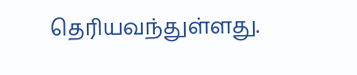தெரியவந்துள்ளது.